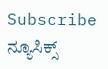Subscribe ನ್ಯೂಸಿಕ್ಸ್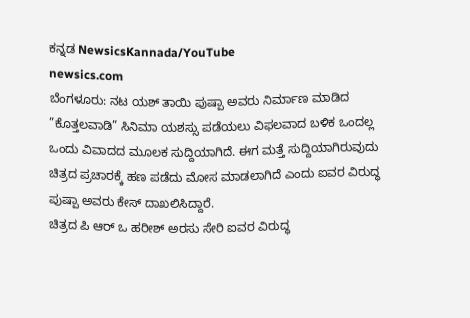ಕನ್ನಡ NewsicsKannada/YouTube
newsics.com
ಬೆಂಗಳೂರು: ನಟ ಯಶ್ ತಾಯಿ ಪುಷ್ಪಾ ಅವರು ನಿರ್ಮಾಣ ಮಾಡಿದ ”ಕೊತ್ತಲವಾಡಿ” ಸಿನಿಮಾ ಯಶಸ್ಸು ಪಡೆಯಲು ವಿಫಲವಾದ ಬಳಿಕ ಒಂದಲ್ಲ ಒಂದು ವಿವಾದದ ಮೂಲಕ ಸುದ್ದಿಯಾಗಿದೆ. ಈಗ ಮತ್ತೆ ಸುದ್ದಿಯಾಗಿರುವುದು ಚಿತ್ರದ ಪ್ರಚಾರಕ್ಕೆ ಹಣ ಪಡೆದು ಮೋಸ ಮಾಡಲಾಗಿದೆ ಎಂದು ಐವರ ವಿರುದ್ಧ ಪುಷ್ಪಾ ಅವರು ಕೇಸ್ ದಾಖಲಿಸಿದ್ದಾರೆ.
ಚಿತ್ರದ ಪಿ ಆರ್ ಒ ಹರೀಶ್ ಅರಸು ಸೇರಿ ಐವರ ವಿರುದ್ಧ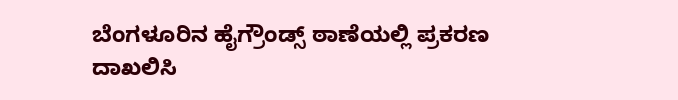ಬೆಂಗಳೂರಿನ ಹೈಗ್ರೌಂಡ್ಸ್ ಠಾಣೆಯಲ್ಲಿ ಪ್ರಕರಣ ದಾಖಲಿಸಿ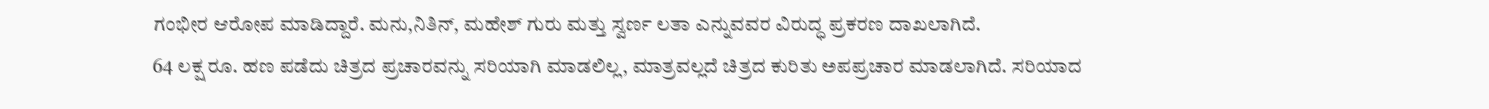ಗಂಭೀರ ಆರೋಪ ಮಾಡಿದ್ದಾರೆ. ಮನು,ನಿತಿನ್, ಮಹೇಶ್ ಗುರು ಮತ್ತು ಸ್ವರ್ಣ ಲತಾ ಎನ್ನುವವರ ವಿರುದ್ಧ ಪ್ರಕರಣ ದಾಖಲಾಗಿದೆ.
64 ಲಕ್ಷ ರೂ. ಹಣ ಪಡೆದು ಚಿತ್ರದ ಪ್ರಚಾರವನ್ನು ಸರಿಯಾಗಿ ಮಾಡಲಿಲ್ಲ, ಮಾತ್ರವಲ್ಲದೆ ಚಿತ್ರದ ಕುರಿತು ಅಪಪ್ರಚಾರ ಮಾಡಲಾಗಿದೆ. ಸರಿಯಾದ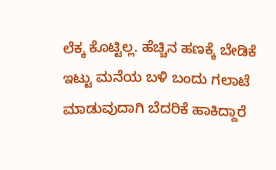ಲೆಕ್ಕ ಕೊಟ್ಟಿಲ್ಲ. ಹೆಚ್ಚಿನ ಹಣಕ್ಕೆ ಬೇಡಿಕೆ ಇಟ್ಟು ಮನೆಯ ಬಳಿ ಬಂದು ಗಲಾಟೆ ಮಾಡುವುದಾಗಿ ಬೆದರಿಕೆ ಹಾಕಿದ್ದಾರೆ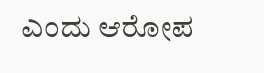ಎಂದು ಆರೋಪ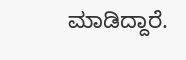ಮಾಡಿದ್ದಾರೆ.